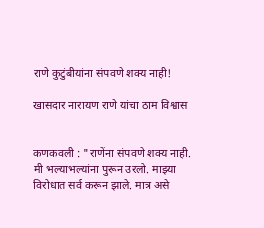राणे कुटुंबीयांना संपवणे शक्य नाही!

खासदार नारायण राणे यांचा ठाम विश्वास


कणकवली : "राणेंना संपवणे शक्य नाही. मी भल्याभल्यांना पुरून उरलो. माझ्या विरोधात सर्व करून झाले. मात्र असे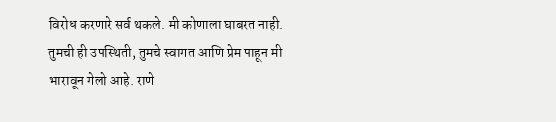विरोध करणारे सर्व थकले. मी कोणाला घाबरत नाही. तुमची ही उपस्थिती, तुमचे स्वागत आणि प्रेम पाहून मी भारावून गेलो आहे. राणे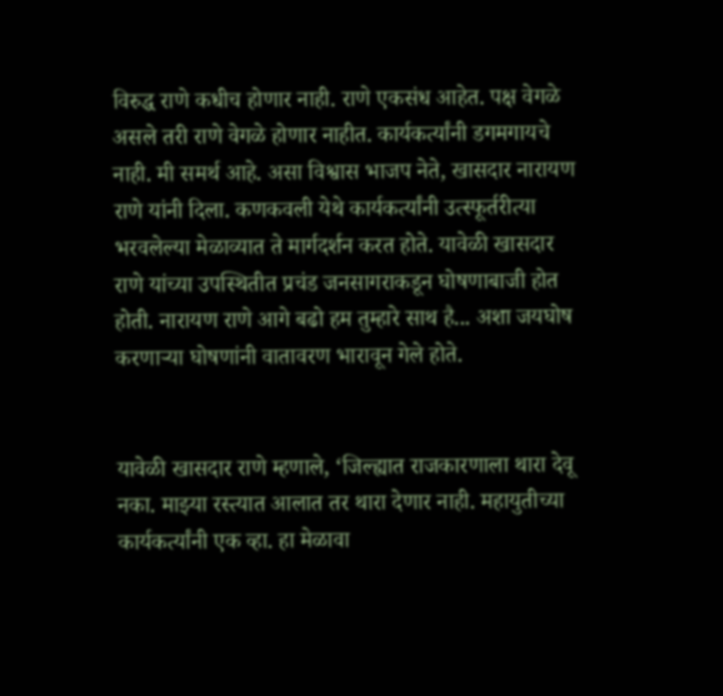विरुद्ध राणे कधीच होणार नाही. राणे एकसंध आहेत. पक्ष वेगळे असले तरी राणे वेगळे होणार नाहीत. कार्यकर्त्यांनी डगमगायचे नाही. मी समर्थ आहे. असा विश्वास भाजप नेते, खासदार नारायण राणे यांनी दिला. कणकवली येथे कार्यकर्त्यांनी उत्स्फूर्तरीत्या भरवलेल्या मेळाव्यात ते मार्गदर्शन करत होते. यावेळी खासदार राणे यांच्या उपस्थितीत प्रचंड जनसागराकडून घोषणाबाजी होत होती. नारायण राणे आगे बढो हम तुम्हारे साथ है... अशा जयघोष करणाऱ्या घोषणांनी वातावरण भारावून गेले होते.


यावेळी खासदार राणे म्हणाले, ‘जिल्ह्यात राजकारणाला थारा देवू नका. माझ्या रस्त्यात आलात तर थारा देणार नाही. महायुतीच्या कार्यकर्त्यांनी एक व्हा. हा मेळावा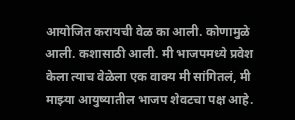आयोजित करायची वेळ का आली. कोणामुळे आली. कशासाठी आली. मी भाजपमध्ये प्रवेश केला त्याच वेळेला एक वाक्य मी सांगितलं, मी माझ्या आयुष्यातील भाजप शेवटचा पक्ष आहे.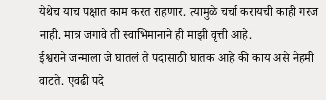येथेच याच पक्षात काम करत राहणार. त्यामुळे चर्चा करायची काही गरज नाही. मात्र जगावे ती स्वाभिमानाने ही माझी वृत्ती आहे.
ईश्वराने जन्माला जे घातलं ते पदासाठी घातक आहे की काय असे नेहमी वाटते. एवढी पदे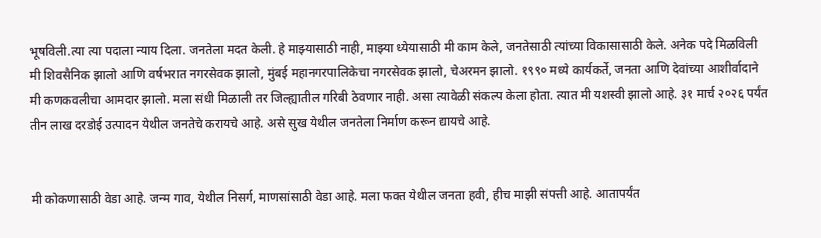भूषविली.त्या त्या पदाला न्याय दिला. जनतेला मदत केली. हे माझ्यासाठी नाही, माझ्या ध्येयासाठी मी काम केले, जनतेसाठी त्यांच्या विकासासाठी केले. अनेक पदे मिळविली मी शिवसैनिक झालो आणि वर्षभरात नगरसेवक झालो, मुंबई महानगरपालिकेचा नगरसेवक झालो, चेअरमन झालो. १९९० मध्ये कार्यकर्ते, जनता आणि देवांच्या आशीर्वादाने मी कणकवलीचा आमदार झालो. मला संधी मिळाली तर जिल्ह्यातील गरिबी ठेवणार नाही. असा त्यावेळी संकल्प केला होता. त्यात मी यशस्वी झालो आहे. ३१ मार्च २०२६ पर्यंत तीन लाख दरडोई उत्पादन येथील जनतेचे करायचे आहे. असे सुख येथील जनतेला निर्माण करून द्यायचे आहे.


मी कोकणासाठी वेडा आहे. जन्म गाव, येथील निसर्ग, माणसांसाठी वेडा आहे. मला फक्त येथील जनता हवी, हीच माझी संपत्ती आहे. आतापर्यंत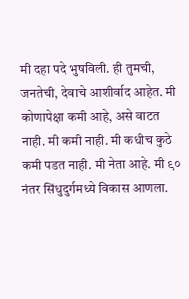मी दहा पदे भुषविली. ही तुमची, जनतेची, देवाचे आशीर्वाद आहेत. मी कोणापेक्षा कमी आहे, असे वाटत नाही. मी कमी नाही. मी कधीच कुठे कमी पडत नाही. मी नेता आहे. मी ९० नंतर सिंधुदुर्गमध्ये विकास आणला.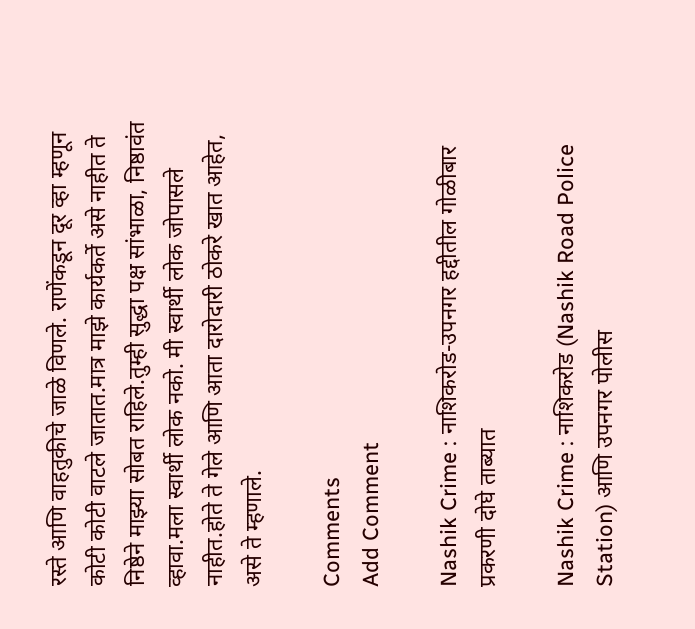रस्ते आणि वाहतुकीचे जाळे विणले. राणेंकडून दूर व्हा म्हणून कोटी कोटी वाटले जातात.मात्र माझे कार्यकर्ते असे नाहीत ते निष्ठेने माझ्या सोबत राहिले.तुम्ही सुद्धा पक्ष सांभाळा, निष्ठावंत व्हावा.मला स्वार्थी लोक नको. मी स्वार्थी लोक जोपासले नाहीत.होते ते गेले आणि आता दारोदारी ठोकरे खात आहेत, असे ते म्हणाले.

Comments
Add Comment

Nashik Crime : नाशिकरोड-उपनगर हद्दीतील गोळीबार प्रकरणी दोघे ताब्यात

Nashik Crime : नाशिकरोड (Nashik Road Police Station) आणि उपनगर पोलीस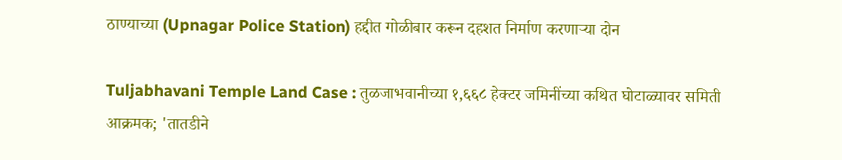ठाण्याच्या (Upnagar Police Station) हद्दीत गोळीबार करून दहशत निर्माण करणाऱ्या दोन

Tuljabhavani Temple Land Case : तुळजाभवानीच्या १,६६८ हेक्टर जमिनींच्या कथित घोटाळ्यावर समिती आक्रमक; 'तातडीने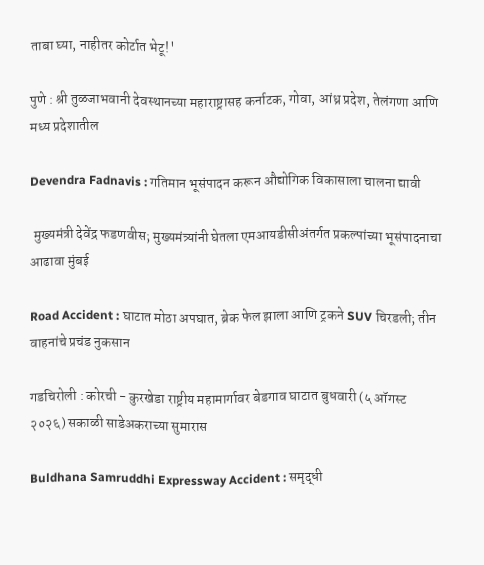ताबा घ्या, नाहीतर कोर्टात भेटू!'

पुणे : श्री तुळजाभवानी देवस्थानच्या महाराष्ट्रासह कर्नाटक, गोवा, आंध्र प्रदेश, तेलंगणा आणि मध्य प्रदेशातील

Devendra Fadnavis : गतिमान भूसंपादन करून औद्योगिक विकासाला चालना द्यावी

 मुख्यमंत्री देवेंद्र फडणवीस; मुख्यमंत्र्यांनी घेतला एमआयडीसीअंतर्गत प्रकल्पांच्या भूसंपादनाचा आढावा मुंबई

Road Accident : घाटात मोठा अपघात, ब्रेक फेल झाला आणि ट्रकने SUV चिरडली; तीन वाहनांचे प्रचंड नुकसान

गडचिरोली : कोरची - कुरखेडा राष्ट्रीय महामार्गावर बेडगाव घाटात बुधवारी (५ ऑगस्ट २०२६) सकाळी साडेअकराच्या सुमारास

Buldhana Samruddhi Expressway Accident : समृद्धी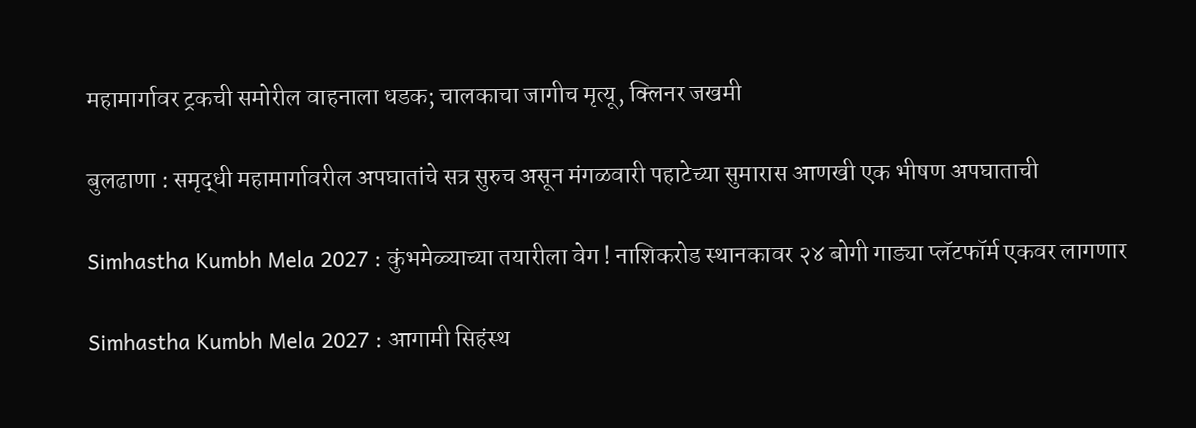महामार्गावर ट्रकची समोरील वाहनाला धडक; चालकाचा जागीच मृत्यू, क्लिनर जखमी

बुलढाणा : समृद्धी महामार्गावरील अपघातांचे सत्र सुरुच असून मंगळवारी पहाटेच्या सुमारास आणखी एक भीषण अपघाताची

Simhastha Kumbh Mela 2027 : कुंभमेळ्याच्या तयारीला वेग ! नाशिकरोड स्थानकावर २४ बोगी गाड्या प्लॅटफॉर्म एकवर लागणार

Simhastha Kumbh Mela 2027 : आगामी सिहंस्थ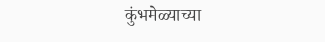कुंभमेळ्याच्या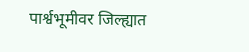पार्श्वभूमीवर जिल्ह्यात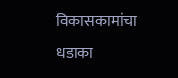विकासकामांचा धडाका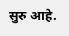सुरु आहे.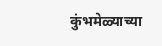कुंभमेळ्याच्या